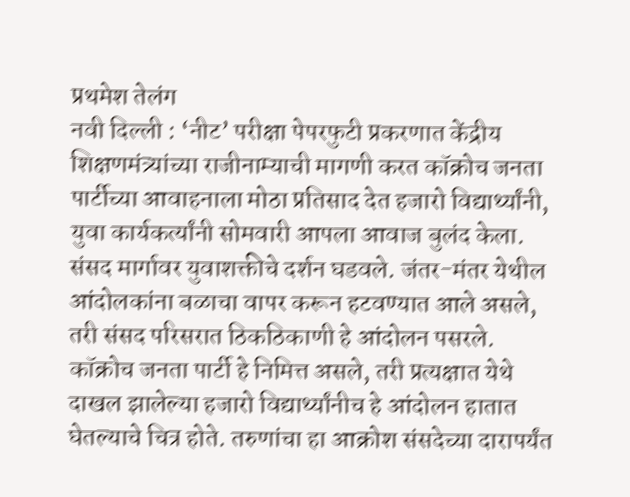प्रथमेश तेलंग
नवी दिल्ली : ‘नीट’ परीक्षा पेपरफुटी प्रकरणात केंद्रीय शिक्षणमंत्र्यांच्या राजीनाम्याची मागणी करत कॉक्रोच जनता पार्टीच्या आवाहनाला मोठा प्रतिसाद देत हजारो विद्यार्थ्यांनी, युवा कार्यकर्त्यांनी सोमवारी आपला आवाज बुलंद केला. संसद मार्गावर युवाशक्तीचे दर्शन घडवले. जंतर-मंतर येथील आंदोलकांना बळाचा वापर करून हटवण्यात आले असले, तरी संसद परिसरात ठिकठिकाणी हे आंदोलन पसरले. कॉक्रोच जनता पार्टी हे निमित्त असले, तरी प्रत्यक्षात येथे दाखल झालेल्या हजारो विद्यार्थ्यांनीच हे आंदोलन हातात घेतल्याचे चित्र होते. तरुणांचा हा आक्रोश संसदेच्या दारापर्यंत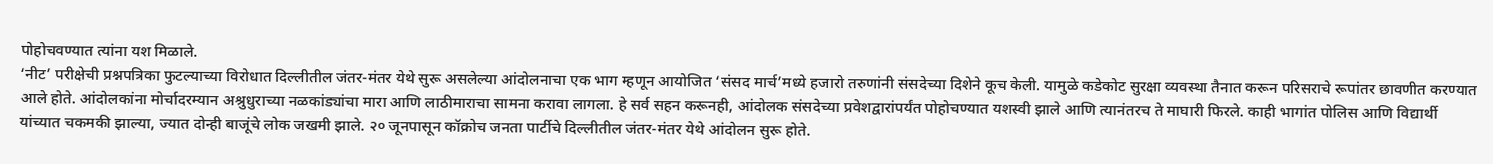पोहोचवण्यात त्यांना यश मिळाले.
‘नीट’ परीक्षेची प्रश्नपत्रिका फुटल्याच्या विरोधात दिल्लीतील जंतर-मंतर येथे सुरू असलेल्या आंदोलनाचा एक भाग म्हणून आयोजित ‘संसद मार्च’मध्ये हजारो तरुणांनी संसदेच्या दिशेने कूच केली. यामुळे कडेकोट सुरक्षा व्यवस्था तैनात करून परिसराचे रूपांतर छावणीत करण्यात आले होते. आंदोलकांना मोर्चादरम्यान अश्रुधुराच्या नळकांड्यांचा मारा आणि लाठीमाराचा सामना करावा लागला. हे सर्व सहन करूनही, आंदोलक संसदेच्या प्रवेशद्वारांपर्यंत पोहोचण्यात यशस्वी झाले आणि त्यानंतरच ते माघारी फिरले. काही भागांत पोलिस आणि विद्यार्थी यांच्यात चकमकी झाल्या, ज्यात दोन्ही बाजूंचे लोक जखमी झाले. २० जूनपासून कॉक्रोच जनता पार्टीचे दिल्लीतील जंतर-मंतर येथे आंदोलन सुरू होते.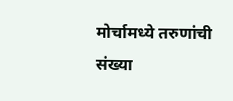मोर्चामध्ये तरुणांची संख्या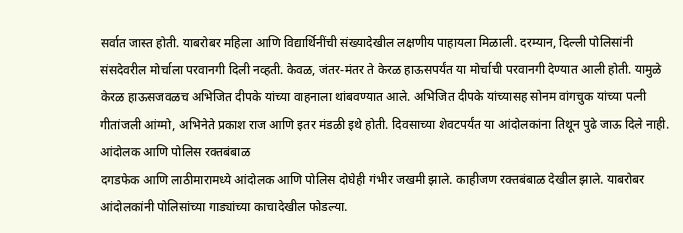सर्वात जास्त होती. याबरोबर महिला आणि विद्यार्थिनींची संख्यादेखील लक्षणीय पाहायला मिळाली. दरम्यान, दिल्ली पोलिसांनी संसदेवरील मोर्चाला परवानगी दिली नव्हती. केवळ, जंतर-मंतर ते केरळ हाऊसपर्यंत या मोर्चाची परवानगी देण्यात आली होती. यामुळे केरळ हाऊसजवळच अभिजित दीपके यांच्या वाहनाला थांबवण्यात आले. अभिजित दीपके यांच्यासह सोनम वांगचुक यांच्या पत्नी गीतांजली आंग्मो, अभिनेते प्रकाश राज आणि इतर मंडळी इथे होती. दिवसाच्या शेवटपर्यंत या आंदोलकांना तिथून पुढे जाऊ दिले नाही.
आंदोलक आणि पोलिस रक्तबंबाळ
दगडफेक आणि लाठीमारामध्ये आंदोलक आणि पोलिस दोघेही गंभीर जखमी झाले. काहीजण रक्तबंबाळ देखील झाले. याबरोबर आंदोलकांनी पोलिसांच्या गाड्यांच्या काचादेखील फोडल्या.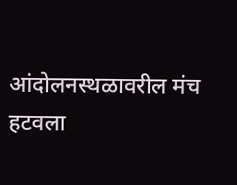आंदोलनस्थळावरील मंच हटवला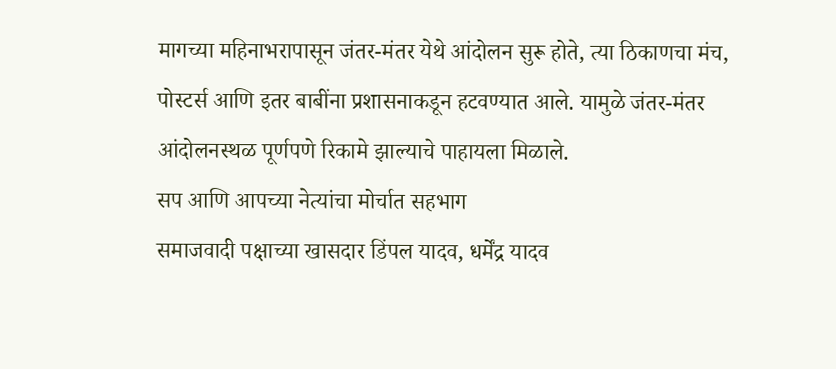मागच्या महिनाभरापासून जंतर-मंतर येथे आंदोलन सुरू होते, त्या ठिकाणचा मंच, पोस्टर्स आणि इतर बाबींना प्रशासनाकडून हटवण्यात आले. यामुळे जंतर-मंतर आंदोलनस्थळ पूर्णपणे रिकामे झाल्याचे पाहायला मिळाले.
सप आणि आपच्या नेत्यांचा मोर्चात सहभाग
समाजवादी पक्षाच्या खासदार डिंपल यादव, धर्मेंद्र यादव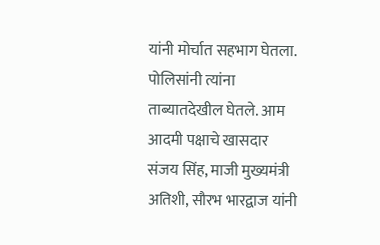यांनी मोर्चात सहभाग घेतला. पोलिसांनी त्यांना ताब्यातदेखील घेतले. आम आदमी पक्षाचे खासदार संजय सिंह, माजी मुख्यमंत्री अतिशी, सौरभ भारद्वाज यांनी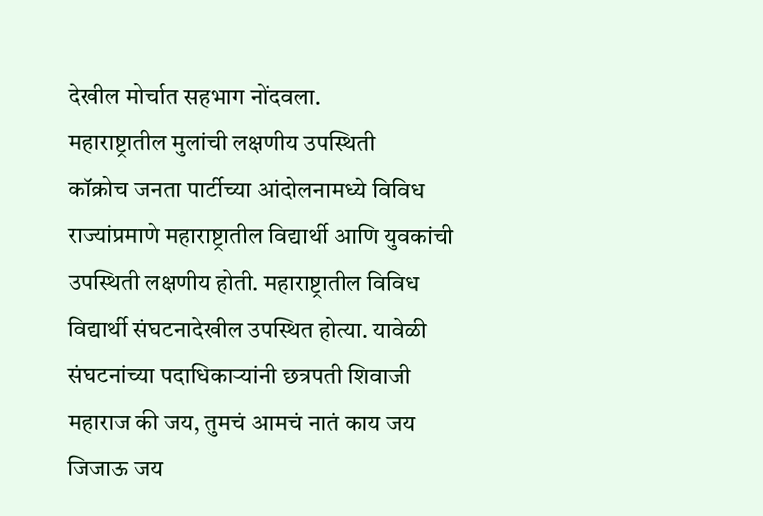देखील मोर्चात सहभाग नोंदवला.
महाराष्ट्रातील मुलांची लक्षणीय उपस्थिती
कॉक्रोच जनता पार्टीच्या आंदोलनामध्ये विविध राज्यांप्रमाणे महाराष्ट्रातील विद्यार्थी आणि युवकांची उपस्थिती लक्षणीय होती. महाराष्ट्रातील विविध विद्यार्थी संघटनादेखील उपस्थित होत्या. यावेळी संघटनांच्या पदाधिकाऱ्यांनी छत्रपती शिवाजी महाराज की जय, तुमचं आमचं नातं काय जय जिजाऊ जय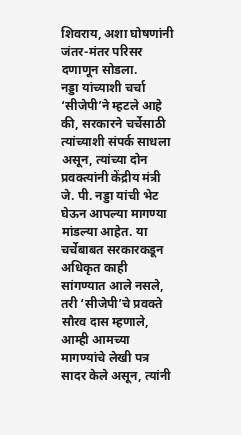शिवराय, अशा घोषणांनी जंतर-मंतर परिसर दणाणून सोडला.
नड्डा यांच्याशी चर्चा
‘सीजेपी’ने म्हटले आहे की, सरकारने चर्चेसाठी त्यांच्याशी संपर्क साधला असून, त्यांच्या दोन प्रवक्त्यांनी केंद्रीय मंत्री जे. पी. नड्डा यांची भेट घेऊन आपल्या मागण्या मांडल्या आहेत. या चर्चेबाबत सरकारकडून अधिकृत काही सांगण्यात आले नसले, तरी ‘सीजेपी’चे प्रवक्ते सौरव दास म्हणाले, आम्ही आमच्या मागण्यांचे लेखी पत्र सादर केले असून, त्यांनी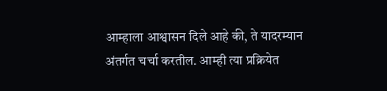आम्हाला आश्वासन दिले आहे की, ते यादरम्यान अंतर्गत चर्चा करतील. आम्ही त्या प्रक्रियेत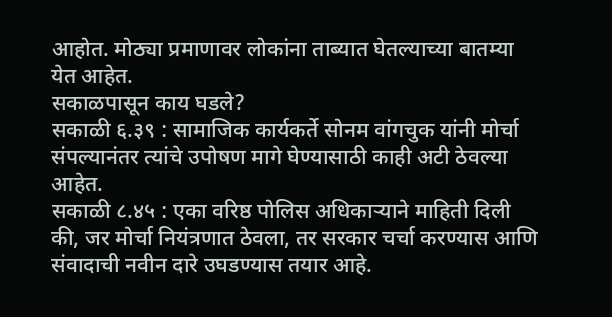आहोत. मोठ्या प्रमाणावर लोकांना ताब्यात घेतल्याच्या बातम्या येत आहेत.
सकाळपासून काय घडले?
सकाळी ६.३९ : सामाजिक कार्यकर्ते सोनम वांगचुक यांनी मोर्चा संपल्यानंतर त्यांचे उपोषण मागे घेण्यासाठी काही अटी ठेवल्या आहेत.
सकाळी ८.४५ : एका वरिष्ठ पोलिस अधिकाऱ्याने माहिती दिली की, जर मोर्चा नियंत्रणात ठेवला, तर सरकार चर्चा करण्यास आणि संवादाची नवीन दारे उघडण्यास तयार आहे.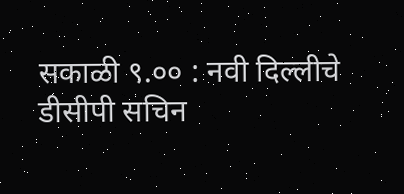सकाळी ९.०० : नवी दिल्लीचे डीसीपी सचिन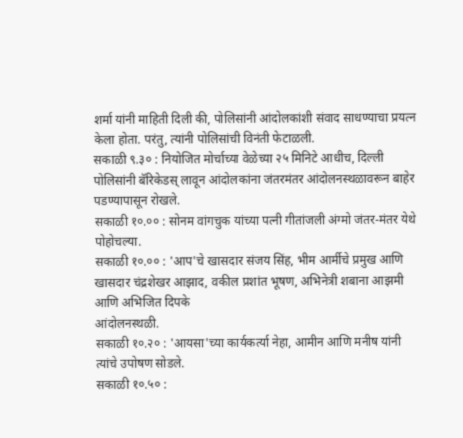शर्मा यांनी माहिती दिली की, पोलिसांनी आंदोलकांशी संवाद साधण्याचा प्रयत्न केला होता. परंतु, त्यांनी पोलिसांची विनंती फेटाळली.
सकाळी ९.३० : नियोजित मोर्चाच्या वेळेच्या २५ मिनिटे आधीच, दिल्ली पोलिसांनी बॅरिकेडस् लावून आंदोलकांना जंतरमंतर आंदोलनस्थळावरून बाहेर पडण्यापासून रोखले.
सकाळी १०.०० : सोनम वांगचुक यांच्या पत्नी गीतांजली अंग्मो जंतर-मंतर येथे पोहोचल्या.
सकाळी १०.०० : 'आप'चे खासदार संजय सिंह, भीम आर्मीचे प्रमुख आणि खासदार चंद्रशेखर आझाद, वकील प्रशांत भूषण, अभिनेत्री शबाना आझमी आणि अभिजित दिपके
आंदोलनस्थळी.
सकाळी १०.२० : 'आयसा'च्या कार्यकर्त्या नेहा, आमीन आणि मनीष यांनी त्यांचे उपोषण सोडले.
सकाळी १०.५० :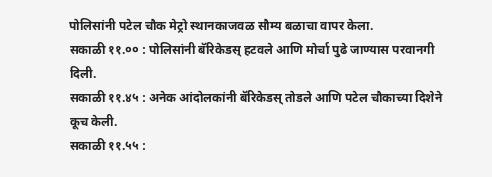पोलिसांनी पटेल चौक मेट्रो स्थानकाजवळ सौम्य बळाचा वापर केला.
सकाळी ११.०० : पोलिसांनी बॅरिकेडस् हटवले आणि मोर्चा पुढे जाण्यास परवानगी दिली.
सकाळी ११.४५ : अनेक आंदोलकांनी बॅरिकेडस् तोडले आणि पटेल चौकाच्या दिशेने कूच केली.
सकाळी ११.५५ :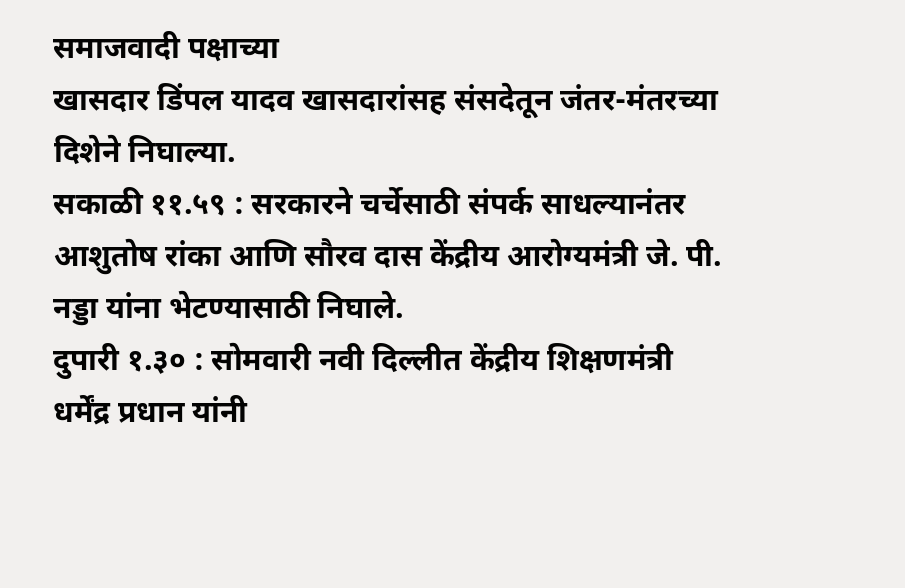समाजवादी पक्षाच्या
खासदार डिंपल यादव खासदारांसह संसदेतून जंतर-मंतरच्या दिशेने निघाल्या.
सकाळी ११.५९ : सरकारने चर्चेसाठी संपर्क साधल्यानंतर आशुतोष रांका आणि सौरव दास केंद्रीय आरोग्यमंत्री जे. पी. नड्डा यांना भेटण्यासाठी निघाले.
दुपारी १.३० : सोमवारी नवी दिल्लीत केंद्रीय शिक्षणमंत्री धर्मेंद्र प्रधान यांनी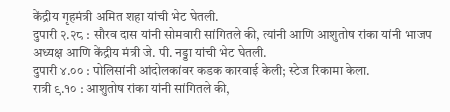केंद्रीय गृहमंत्री अमित शहा यांची भेट घेतली.
दुपारी २.२८ : सौरव दास यांनी सोमवारी सांगितले की, त्यांनी आणि आशुतोष रांका यांनी भाजप अध्यक्ष आणि केंद्रीय मंत्री जे. पी. नड्डा यांची भेट घेतली.
दुपारी ४.०० : पोलिसांनी आंदोलकांवर कडक कारवाई केली; स्टेज रिकामा केला.
रात्री ९.१० : आशुतोष रांका यांनी सांगितले की,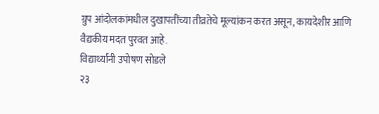ग्रुप आंदोलकांमधील दुखापतींच्या तीव्रतेचे मूल्यांकन करत असून, कायदेशीर आणि वैद्यकीय मदत पुरवत आहे.
विद्यार्थ्यांनी उपोषण सोडले
२३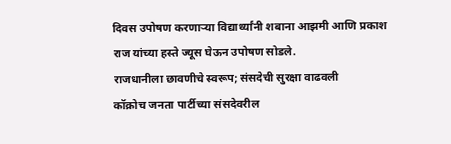दिवस उपोषण करणाऱ्या विद्यार्थ्यांनी शबाना आझमी आणि प्रकाश राज यांच्या हस्ते ज्यूस घेऊन उपोषण सोडले.
राजधानीला छावणीचे स्वरूप; संसदेची सुरक्षा वाढवली
कॉक्रोच जनता पार्टीच्या संसदेवरील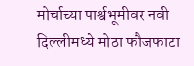मोर्चाच्या पार्श्वभूमीवर नवी दिल्लीमध्ये मोठा फौजफाटा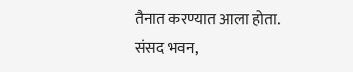तैनात करण्यात आला होता. संसद भवन,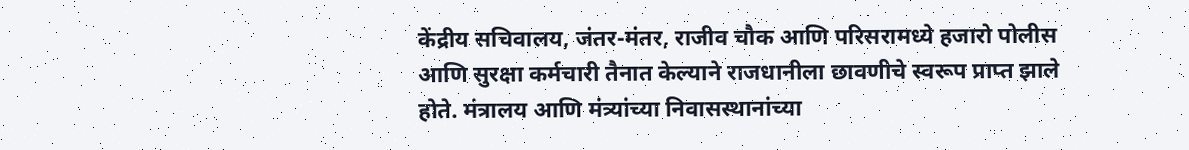केंद्रीय सचिवालय, जंतर-मंतर, राजीव चौक आणि परिसरामध्ये हजारो पोलीस आणि सुरक्षा कर्मचारी तैनात केल्याने राजधानीला छावणीचे स्वरूप प्राप्त झाले होते. मंत्रालय आणि मंत्र्यांच्या निवासस्थानांच्या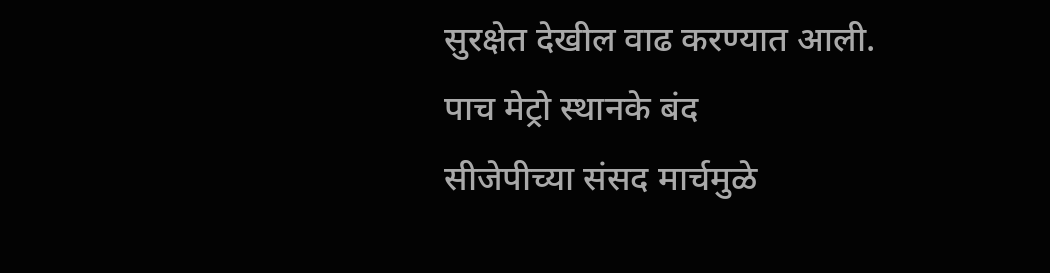सुरक्षेत देखील वाढ करण्यात आली.
पाच मेट्रो स्थानके बंद
सीजेपीच्या संसद मार्चमुळे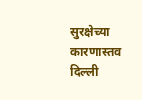सुरक्षेच्या कारणास्तव दिल्ली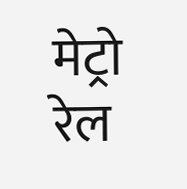मेट्रो रेल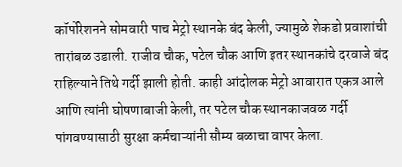कॉर्पोरेशनने सोमवारी पाच मेट्रो स्थानके बंद केली, ज्यामुळे शेकडो प्रवाशांची तारांबळ उडाली. राजीव चौक, पटेल चौक आणि इतर स्थानकांचे दरवाजे बंद राहिल्याने तिथे गर्दी झाली होती. काही आंदोलक मेट्रो आवारात एकत्र आले आणि त्यांनी घोषणाबाजी केली, तर पटेल चौक स्थानकाजवळ गर्दी पांगवण्यासाठी सुरक्षा कर्मचाऱ्यांनी सौम्य बळाचा वापर केला.